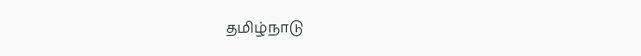தமிழ்நாடு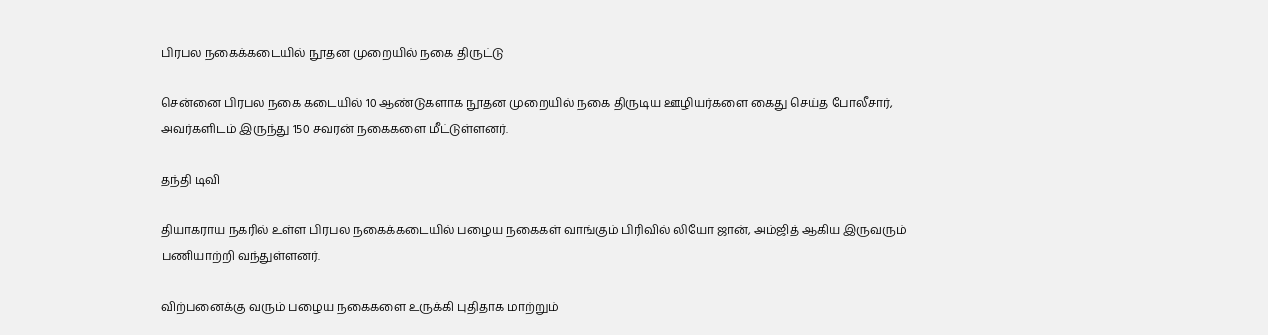பிரபல நகைக்கடையில் நூதன முறையில் நகை திருட்டு

சென்னை பிரபல நகை கடையில் 10 ஆண்டுகளாக நூதன முறையில் நகை திருடிய ஊழியர்களை கைது செய்த போலீசார், அவர்களிடம் இருந்து 150 சவரன் நகைகளை மீட்டுள்ளனர்.

தந்தி டிவி

தியாகராய நகரில் உள்ள பிரபல நகைக்கடையில் பழைய நகைகள் வாங்கும் பிரிவில் லியோ ஜான், அம்ஜித் ஆகிய இருவரும் பணியாற்றி வந்துள்ளனர்.

விற்பனைக்கு வரும் பழைய நகைகளை உருக்கி புதிதாக மாற்றும்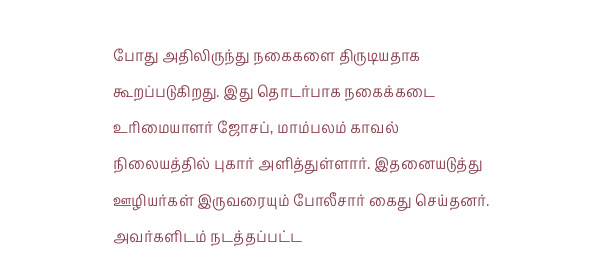போது அதிலிருந்து நகைகளை திருடியதாக கூறப்படுகிறது. இது தொடர்பாக நகைக்கடை உரிமையாளர் ஜோசப், மாம்பலம் காவல் நிலையத்தில் புகார் அளித்துள்ளார். இதனையடுத்து ஊழியர்கள் இருவரையும் போலீசார் கைது செய்தனர். அவர்களிடம் நடத்தப்பட்ட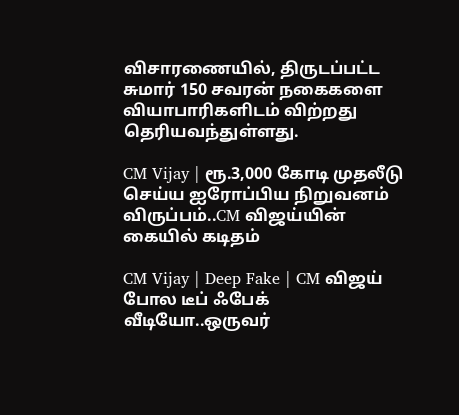விசாரணையில், திருடப்பட்ட சுமார் 150 சவரன் நகைகளை வியாபாரிகளிடம் விற்றது தெரியவந்துள்ளது.

CM Vijay | ரூ.3,000 கோடி முதலீடு செய்ய ஐரோப்பிய நிறுவனம் விருப்பம்..CM விஜய்யின் கையில் கடிதம்

CM Vijay | Deep Fake | CM விஜய் போல டீப் ஃபேக் வீடியோ..ஒருவர்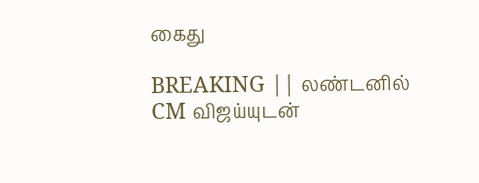கைது

BREAKING || லண்டனில் CM விஜய்யுடன்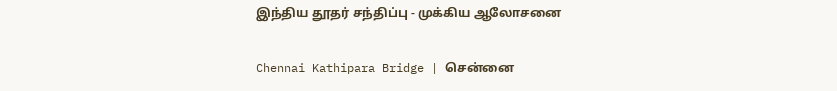இந்திய தூதர் சந்திப்பு - முக்கிய ஆலோசனை

Chennai Kathipara Bridge | சென்னை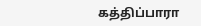கத்திப்பாரா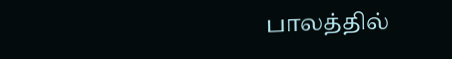பாலத்தில்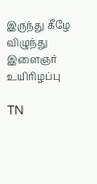இருந்து கீழே விழுந்து இளைஞர் உயிரிழப்பு

TN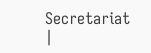Secretariat |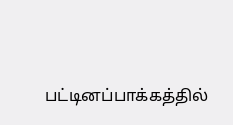பட்டினப்பாக்கத்தில்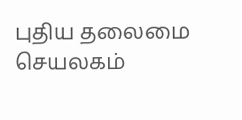புதிய தலைமை செயலகம்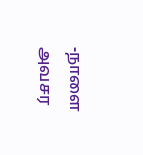-நாளை அவசர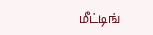மீட்டிங்